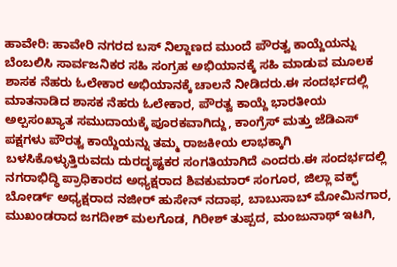ಹಾವೇರಿ: ಹಾವೇರಿ ನಗರದ ಬಸ್ ನಿಲ್ದಾಣದ ಮುಂದೆ ಪೌರತ್ವ ಕಾಯ್ದೆಯನ್ನು ಬೆಂಬಲಿಸಿ ಸಾರ್ವಜನಿಕರ ಸಹಿ ಸಂಗ್ರಹ ಅಭಿಯಾನಕ್ಕೆ ಸಹಿ ಮಾಡುವ ಮೂಲಕ ಶಾಸಕ ನೆಹರು ಓಲೇಕಾರ ಅಭಿಯಾನಕ್ಕೆ ಚಾಲನೆ ನೀಡಿದರು.ಈ ಸಂದರ್ಭದಲ್ಲಿ ಮಾತನಾಡಿದ ಶಾಸಕ ನೆಹರು ಓಲೇಕಾರ, ಪೌರತ್ವ ಕಾಯ್ದೆ ಭಾರತೀಯ ಅಲ್ಪಸಂಖ್ಯಾತ ಸಮುದಾಯಕ್ಕೆ ಪೂರಕವಾಗಿದ್ದು, ಕಾಂಗ್ರೆಸ್ ಮತ್ತು ಜೆಡಿಎಸ್ ಪಕ್ಷಗಳು ಪೌರತ್ವ ಕಾಯ್ದೆಯನ್ನು ತಮ್ಮ ರಾಜಕೀಯ ಲಾಭಕ್ಕಾಗಿ ಬಳಸಿಕೊಳ್ಳುತ್ತಿರುವದು ದುರದೃಷ್ಟಕರ ಸಂಗತಿಯಾಗಿದೆ ಎಂದರು.ಈ ಸಂದರ್ಭದಲ್ಲಿ ನಗರಾಭಿದ್ಧಿ ಪ್ರಾಧಿಕಾರದ ಅಧ್ಯಕ್ಷರಾದ ಶಿವಕುಮಾರ್ ಸಂಗೂರ, ಜಿಲ್ಲಾ ವಕ್ಫ್ ಬೋರ್ಡ್ ಅಧ್ಯಕ್ಷರಾದ ನಜೀರ್ ಹುಸೇನ್ ನದಾಫ, ಬಾಬುಸಾಬ್ ಮೋಮಿನಗಾರ, ಮುಖಂಡರಾದ ಜಗದೀಶ್ ಮಲಗೊಡ, ಗಿರೀಶ್ ತುಪ್ಪದ, ಮಂಜುನಾಥ್ ಇಟಗಿ,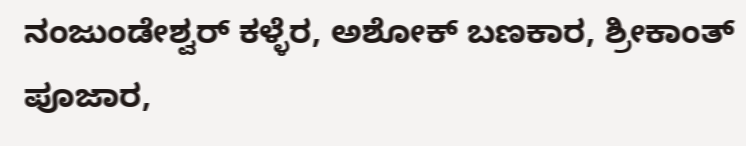ನಂಜುಂಡೇಶ್ವರ್ ಕಳ್ಳೆರ, ಅಶೋಕ್ ಬಣಕಾರ, ಶ್ರೀಕಾಂತ್ ಪೂಜಾರ,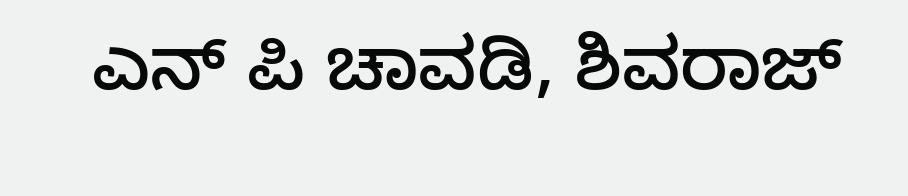ಎನ್ ಪಿ ಚಾವಡಿ, ಶಿವರಾಜ್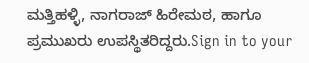ಮತ್ತಿಹಳ್ಳಿ, ನಾಗರಾಜ್ ಹಿರೇಮಠ, ಹಾಗೂ ಪ್ರಮುಖರು ಉಪಸ್ಥಿತರಿದ್ದರು.Sign in to your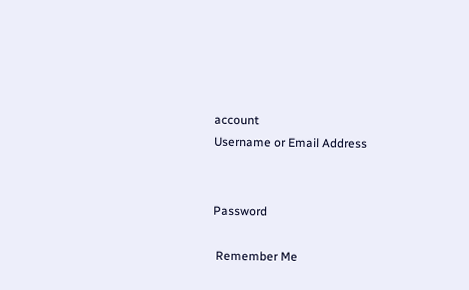account
Username or Email Address


Password

 Remember Me